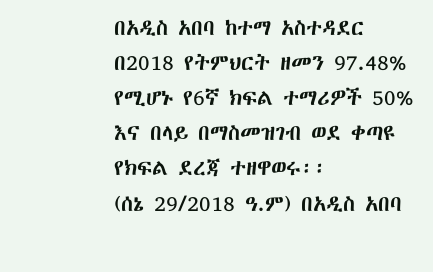በአዲስ አበባ ከተማ አስተዳደር በ2018 የትምህርት ዘመን 97.48% የሚሆኑ የ6ኛ ክፍል ተማሪዎች 50% እና በላይ በማስመዝገብ ወደ ቀጣዩ የክፍል ደረጃ ተዘዋወሩ፡፡
(ሰኔ 29/2018 ዓ.ም) በአዲስ አበባ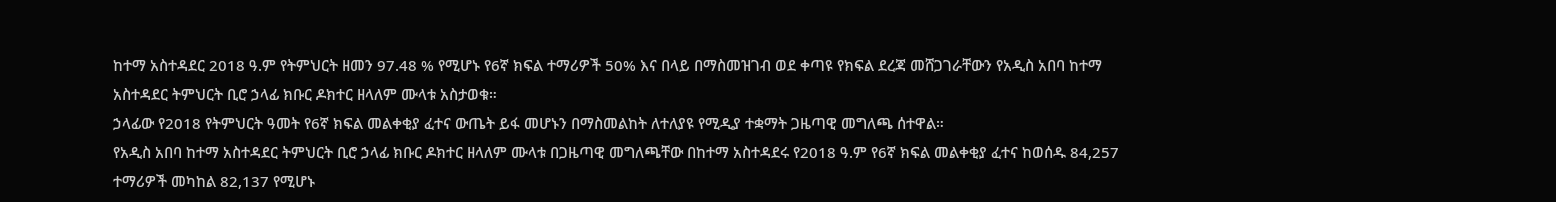ከተማ አስተዳደር 2018 ዓ.ም የትምህርት ዘመን 97.48 % የሚሆኑ የ6ኛ ክፍል ተማሪዎች 50% እና በላይ በማስመዝገብ ወደ ቀጣዩ የክፍል ደረጃ መሸጋገራቸውን የአዲስ አበባ ከተማ አስተዳደር ትምህርት ቢሮ ኃላፊ ክቡር ዶክተር ዘላለም ሙላቱ አስታወቁ።
ኃላፊው የ2018 የትምህርት ዓመት የ6ኛ ክፍል መልቀቂያ ፈተና ውጤት ይፋ መሆኑን በማስመልከት ለተለያዩ የሚዲያ ተቋማት ጋዜጣዊ መግለጫ ሰተዋል።
የአዲስ አበባ ከተማ አስተዳደር ትምህርት ቢሮ ኃላፊ ክቡር ዶክተር ዘላለም ሙላቱ በጋዜጣዊ መግለጫቸው በከተማ አስተዳደሩ የ2018 ዓ.ም የ6ኛ ክፍል መልቀቂያ ፈተና ከወሰዱ 84,257 ተማሪዎች መካከል 82,137 የሚሆኑ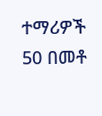ተማሪዎች 50 በመቶ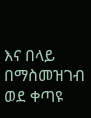እና በላይ በማስመዝገብ ወደ ቀጣዩ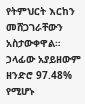የትምህርት እርከን መሸጋገራቸውን አስታውቀዋል።
ኃላፊው አያይዘውም ዘንድሮ 97.48% የሚሆኑ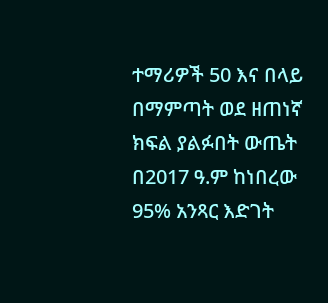ተማሪዎች 50 እና በላይ በማምጣት ወደ ዘጠነኛ ክፍል ያልፉበት ውጤት በ2017 ዓ.ም ከነበረው 95% አንጻር እድገት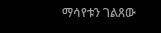ማሳየቱን ገልጸው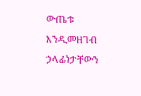ውጤቱ እንዲመዘገብ ኃላፊነታቸውን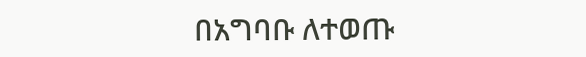በአግባቡ ለተወጡ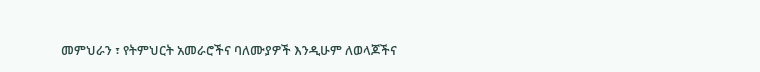መምህራን ፣ የትምህርት አመራሮችና ባለሙያዎች እንዲሁም ለወላጆችና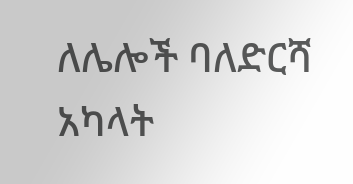ለሌሎች ባለድርሻ አካላት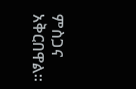ምስጋና አቅርበዋል።